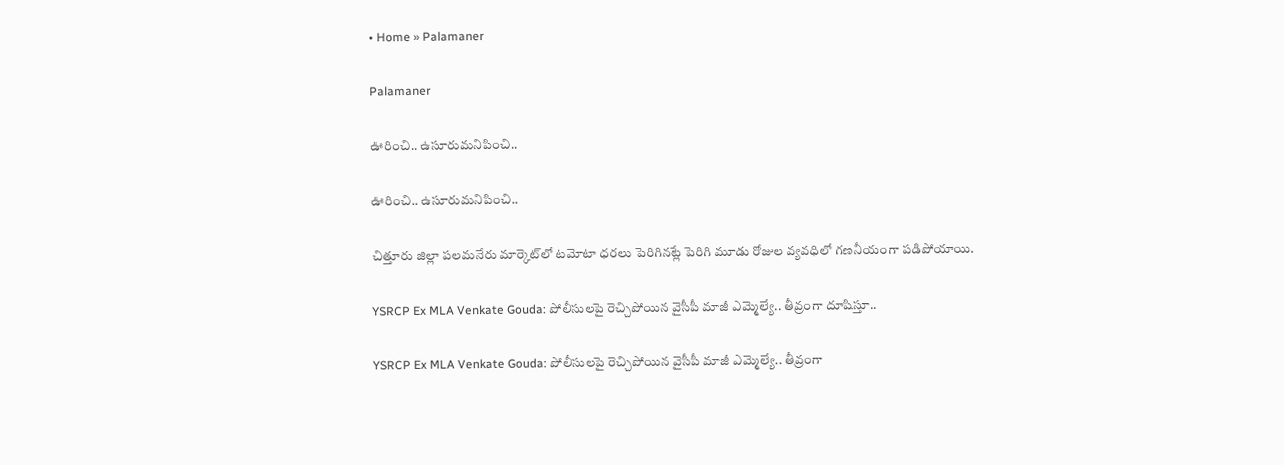• Home » Palamaner

Palamaner

ఊరించి.. ఉసూరుమనిపించి..

ఊరించి.. ఉసూరుమనిపించి..

చిత్తూరు జిల్లా పలమనేరు మార్కెట్‌లో టమోటా ధరలు పెరిగినట్లే పెరిగి మూడు రోజుల వ్యవధిలో గణనీయంగా పడిపోయాయి.

YSRCP Ex MLA Venkate Gouda: పోలీసులపై రెచ్చిపోయిన వైసీపీ మాజీ ఎమ్మెల్యే.. తీవ్రంగా దూషిస్తూ..

YSRCP Ex MLA Venkate Gouda: పోలీసులపై రెచ్చిపోయిన వైసీపీ మాజీ ఎమ్మెల్యే.. తీవ్రంగా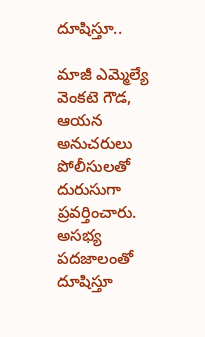దూషిస్తూ..

మాజీ ఎమ్మెల్యే వెంకటె గౌడ, ఆయన అనుచరులు పోలీసులతో దురుసుగా ప్రవర్తించారు. అసభ్య పదజాలంతో దూషిస్తూ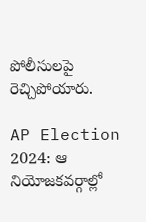పోలీసులపై రెచ్చిపోయారు.

AP Election 2024: ఆ నియోజకవర్గాల్లో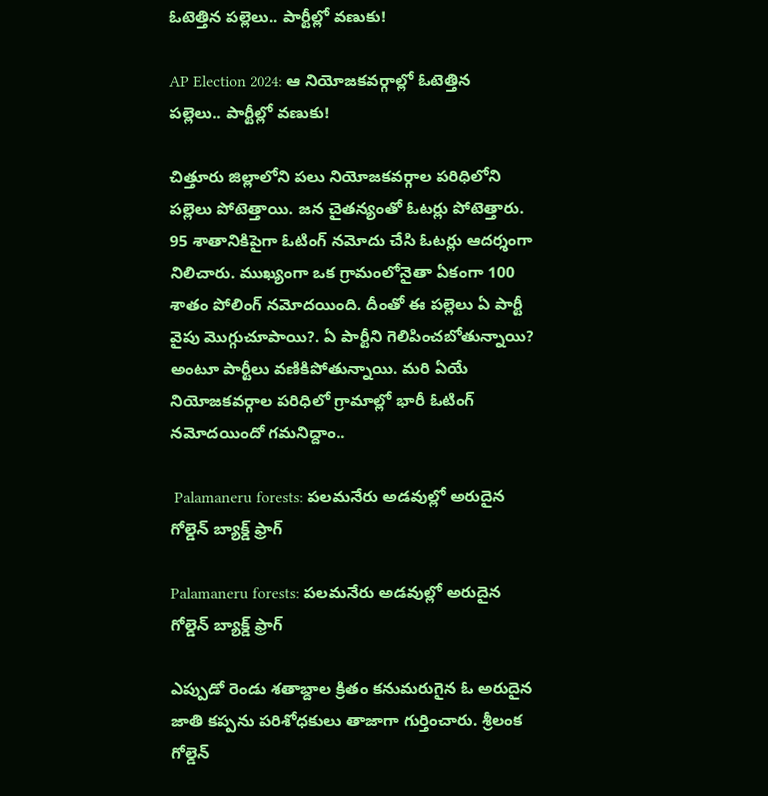ఓటెత్తిన పల్లెలు.. పార్టీల్లో వణుకు!

AP Election 2024: ఆ నియోజకవర్గాల్లో ఓటెత్తిన పల్లెలు.. పార్టీల్లో వణుకు!

చిత్తూరు జిల్లాలోని పలు నియోజకవర్గాల పరిధిలోని పల్లెలు పోటెత్తాయి. జన చైతన్యంతో ఓటర్లు పోటెత్తారు. 95 శాతానికిపైగా ఓటింగ్‌ నమోదు చేసి ఓటర్లు ఆదర్శంగా నిలిచారు. ముఖ్యంగా ఒక గ్రామంలోనైతా ఏకంగా 100 శాతం పోలింగ్ నమోదయింది. దీంతో ఈ పల్లెలు ఏ పార్టీ వైపు మొగ్గుచూపాయి?. ఏ పార్టీని గెలిపించబోతున్నాయి? అంటూ పార్టీలు వణికిపోతున్నాయి. మరి ఏయే నియోజకవర్గాల పరిధిలో గ్రామాల్లో భారీ ఓటింగ్ నమోదయిందో గమనిద్దాం..

 Palamaneru forests: పలమనేరు అడవుల్లో అరుదైన గోల్డెన్‌ బ్యాక్డ్‌ ఫ్రాగ్‌

Palamaneru forests: పలమనేరు అడవుల్లో అరుదైన గోల్డెన్‌ బ్యాక్డ్‌ ఫ్రాగ్‌

ఎప్పుడో రెండు శతాబ్దాల క్రితం కనుమరుగైన ఓ అరుదైన జాతి కప్పను పరిశోధకులు తాజాగా గుర్తించారు. శ్రీలంక గోల్డెన్‌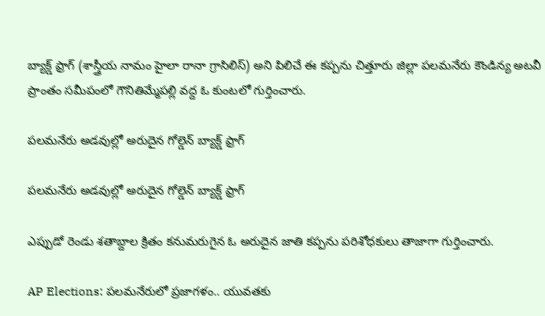బ్యాక్డ్‌ ఫ్రాగ్‌ (శాస్త్రీయ నామం హైలా రానా గ్రాసిలిస్‌) అని పిలిచే ఈ కప్పను చిత్తూరు జిల్లా పలమనేరు కౌండిన్య అటవీ ప్రాంతం సమీపంలో గౌనితిమ్మేపల్లి వద్ద ఓ కుంటలో గుర్తించారు.

పలమనేరు అడవుల్లో అరుదైన గోల్డెన్‌ బ్యాక్డ్‌ ఫ్రాగ్‌

పలమనేరు అడవుల్లో అరుదైన గోల్డెన్‌ బ్యాక్డ్‌ ఫ్రాగ్‌

ఎప్పుడో రెండు శతాబ్దాల క్రితం కనుమరుగైన ఓ అరుదైన జాతి కప్పను పరిశోధకులు తాజాగా గుర్తించారు.

AP Elections: పలమనేరులో ప్రజాగళం.. యువతకు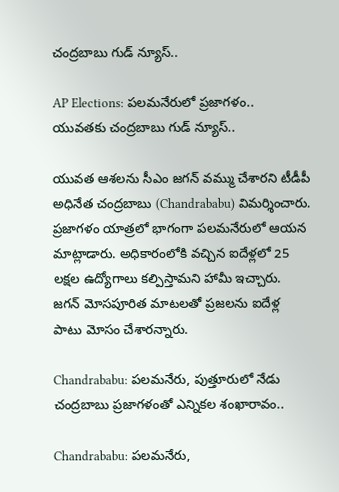చంద్రబాబు గుడ్ న్యూస్..

AP Elections: పలమనేరులో ప్రజాగళం.. యువతకు చంద్రబాబు గుడ్ న్యూస్..

యువత ఆశలను సీఎం జగన్ వమ్ము చేశారని టీడీపీ అధినేత చంద్రబాబు (Chandrababu) విమర్శించారు. ప్రజాగళం యాత్రలో భాగంగా పలమనేరులో ఆయన మాట్లాడారు. అధికారంలోకి వచ్చిన ఐదేళ్లలో 25 లక్షల ఉద్యోగాలు కల్పిస్తామని హామీ ఇచ్చారు. జగన్ మోసపూరిత మాటలతో ప్రజలను ఐదేళ్ల పాటు మోసం చేశారన్నారు.

Chandrababu: పలమనేరు, పుత్తూరులో నేడు చంద్రబాబు ప్రజాగళంతో ఎన్నికల శంఖారావం..

Chandrababu: పలమనేరు,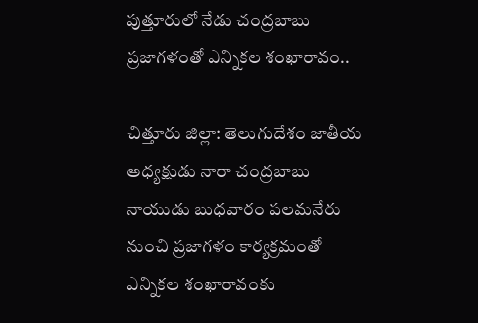పుత్తూరులో నేడు చంద్రబాబు ప్రజాగళంతో ఎన్నికల శంఖారావం..

చిత్తూరు జిల్లా: తెలుగుదేశం జాతీయ అధ్యక్షుడు నారా చంద్రబాబు నాయుడు బుధవారం పలమనేరు నుంచి ప్రజాగళం కార్యక్రమంతో ఎన్నికల శంఖారావంకు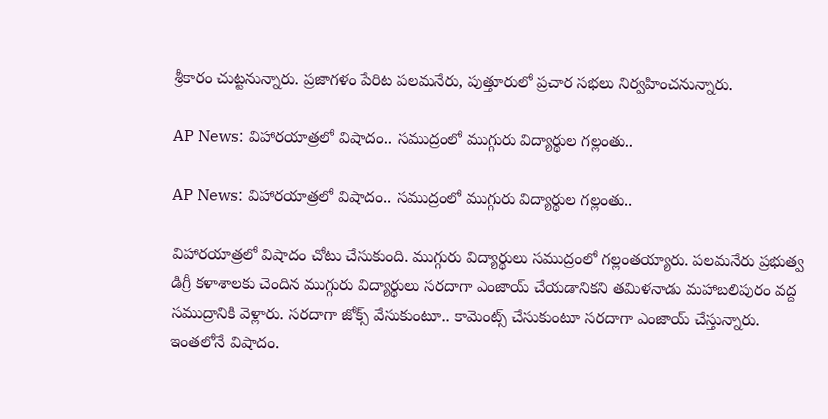శ్రీకారం చుట్టనున్నారు. ప్రజాగళం పేరిట పలమనేరు, పుత్తూరులో ప్రచార సభలు నిర్వహించనున్నారు.

AP News: విహారయాత్రలో విషాదం.. సముద్రంలో ముగ్గురు విద్యార్థుల గల్లంతు..

AP News: విహారయాత్రలో విషాదం.. సముద్రంలో ముగ్గురు విద్యార్థుల గల్లంతు..

విహారయాత్రలో విషాదం చోటు చేసుకుంది. ముగ్గురు విద్యార్థులు సముద్రంలో గల్లంతయ్యారు. పలమనేరు ప్రభుత్వ డిగ్రీ కళాశాలకు చెందిన ముగ్గురు విద్యార్థులు సరదాగా ఎంజాయ్ చేయడానికని తమిళనాడు మహాబలిపురం వద్ద సముద్రానికి వెళ్లారు. సరదాగా జోక్స్ వేసుకుంటూ.. కామెంట్స్ చేసుకుంటూ సరదాగా ఎంజాయ్ చేస్తున్నారు. ఇంతలోనే విషాదం.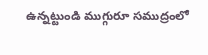ఉన్నట్టుండి ముగ్గురూ సముద్రంలో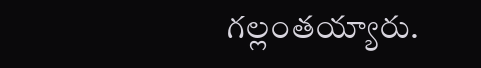గల్లంతయ్యారు.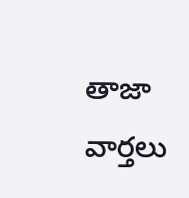తాజా వార్తలు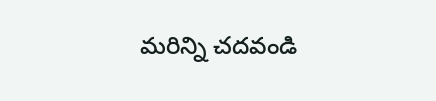మరిన్ని చదవండి